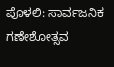ಪೊಳಲಿ: ಸಾರ್ವಜನಿಕ ಗಣೇಶೋತ್ಸವ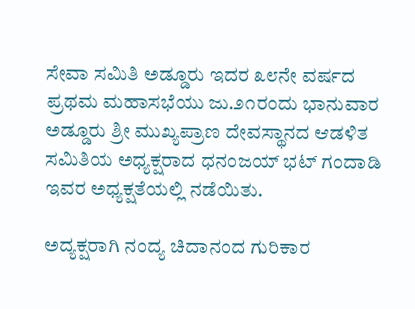ಸೇವಾ ಸಮಿತಿ ಅಡ್ಡೂರು ಇದರ ೩೮ನೇ ವರ್ಷದ ಪ್ರಥಮ ಮಹಾಸಭೆಯು ಜು.೨೧ರಂದು ಭಾನುವಾರ ಅಡ್ಡೂರು ಶ್ರೀ ಮುಖ್ಯಪ್ರಾಣ ದೇವಸ್ಥಾನದ ಆಡಳಿತ ಸಮಿತಿಯ ಅಧ್ಯಕ್ಷರಾದ ಧನಂಜಯ್ ಭಟ್ ಗಂದಾಡಿ ಇವರ ಅಧ್ಯಕ್ಷತೆಯಲ್ಲಿ ನಡೆಯಿತು.

ಅದ್ಯಕ್ಷರಾಗಿ ನಂದ್ಯ ಚಿದಾನಂದ ಗುರಿಕಾರ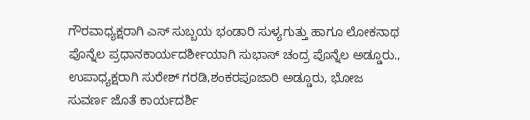ಗೌರವಾಧ್ಯಕ್ಷರಾಗಿ ಎಸ್ ಸುಬ್ಬಯ ಭಂಡಾರಿ ಸುಳ್ಯಗುತ್ತು ಹಾಗೂ ಲೋಕನಾಥ ಪೊನ್ನೆಲ ಪ್ರಧಾನಕಾರ್ಯದರ್ಶೀಯಾಗಿ ಸುಭಾಸ್ ಚಂದ್ರ ಪೊನ್ನೆಲ ಅಡ್ಡೂರು., ಉಪಾಧ್ಯಕ್ಷರಾಗಿ ಸುರೇಶ್ ಗರಡಿ,ಶಂಕರಪೂಜಾರಿ ಅಡ್ಡೂರು, ಭೋಜ ಸುವರ್ಣ ಜೊತೆ ಕಾರ್ಯದರ್ಶಿ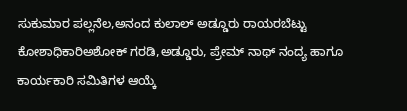ಸುಕುಮಾರ ಪಲ್ಲನೆಲ,ಅನಂದ ಕುಲಾಲ್ ಅಡ್ಡೂರು ರಾಯರಬೆಟ್ಟು ಕೋಶಾಧಿಕಾರಿಅಶೋಕ್ ಗರಡಿ,ಅಡ್ಡೂರು, ಪ್ರೇಮ್ ನಾಥ್ ನಂದ್ಯ ಹಾಗೂ ಕಾರ್ಯಕಾರಿ ಸಮಿತಿಗಳ ಆಯ್ಕೆ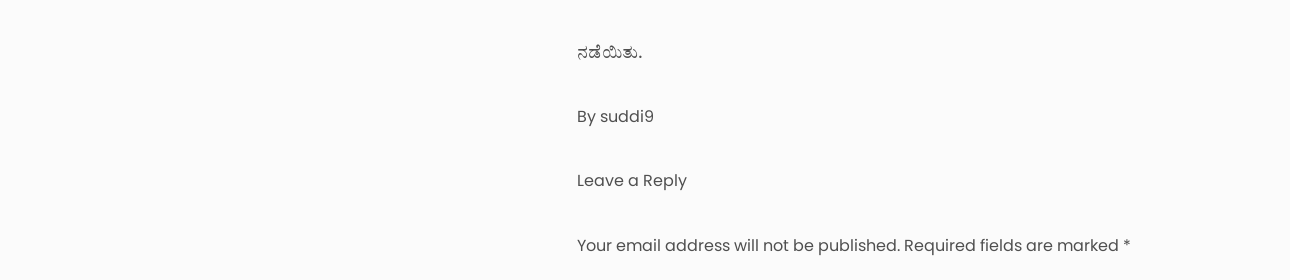ನಡೆಯಿತು.

By suddi9

Leave a Reply

Your email address will not be published. Required fields are marked *